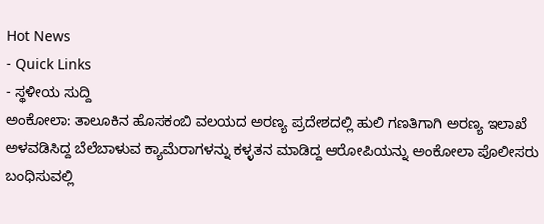Hot News
- Quick Links
- ಸ್ಥಳೀಯ ಸುದ್ದಿ
ಅಂಕೋಲಾ: ತಾಲೂಕಿನ ಹೊಸಕಂಬಿ ವಲಯದ ಅರಣ್ಯ ಪ್ರದೇಶದಲ್ಲಿ ಹುಲಿ ಗಣತಿಗಾಗಿ ಅರಣ್ಯ ಇಲಾಖೆ ಅಳವಡಿಸಿದ್ದ ಬೆಲೆಬಾಳುವ ಕ್ಯಾಮೆರಾಗಳನ್ನು ಕಳ್ಳತನ ಮಾಡಿದ್ದ ಆರೋಪಿಯನ್ನು ಅಂಕೋಲಾ ಪೊಲೀಸರು ಬಂಧಿಸುವಲ್ಲಿ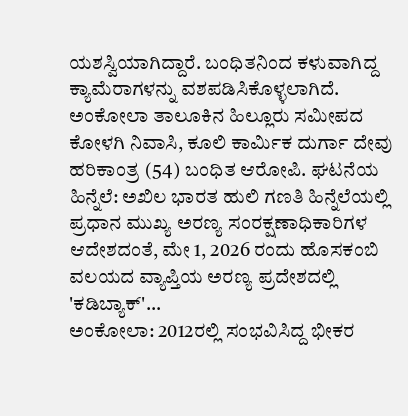ಯಶಸ್ವಿಯಾಗಿದ್ದಾರೆ. ಬಂಧಿತನಿಂದ ಕಳುವಾಗಿದ್ದ ಕ್ಯಾಮೆರಾಗಳನ್ನು ವಶಪಡಿಸಿಕೊಳ್ಳಲಾಗಿದೆ. ಅಂಕೋಲಾ ತಾಲೂಕಿನ ಹಿಲ್ಲೂರು ಸಮೀಪದ ಕೋಳಗಿ ನಿವಾಸಿ, ಕೂಲಿ ಕಾರ್ಮಿಕ ದುರ್ಗಾ ದೇವು ಹರಿಕಾಂತ್ರ (54) ಬಂಧಿತ ಆರೋಪಿ. ಘಟನೆಯ ಹಿನ್ನೆಲೆ: ಅಖಿಲ ಭಾರತ ಹುಲಿ ಗಣತಿ ಹಿನ್ನೆಲೆಯಲ್ಲಿ ಪ್ರಧಾನ ಮುಖ್ಯ ಅರಣ್ಯ ಸಂರಕ್ಷಣಾಧಿಕಾರಿಗಳ ಆದೇಶದಂತೆ, ಮೇ 1, 2026 ರಂದು ಹೊಸಕಂಬಿ ವಲಯದ ವ್ಯಾಪ್ತಿಯ ಅರಣ್ಯ ಪ್ರದೇಶದಲ್ಲಿ 'ಕಡಿಬ್ಯಾಕ್'…
ಅಂಕೋಲಾ: 2012ರಲ್ಲಿ ಸಂಭವಿಸಿದ್ದ ಭೀಕರ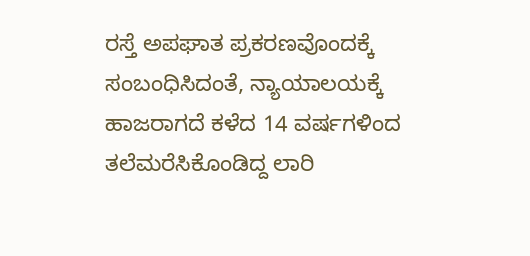ರಸ್ತೆ ಅಪಘಾತ ಪ್ರಕರಣವೊಂದಕ್ಕೆ ಸಂಬಂಧಿಸಿದಂತೆ, ನ್ಯಾಯಾಲಯಕ್ಕೆ ಹಾಜರಾಗದೆ ಕಳೆದ 14 ವರ್ಷಗಳಿಂದ ತಲೆಮರೆಸಿಕೊಂಡಿದ್ದ ಲಾರಿ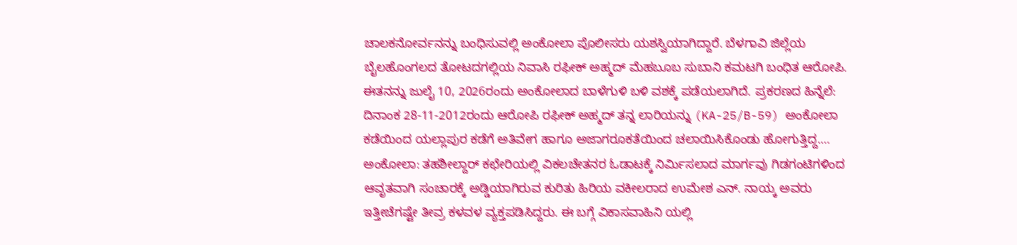ಚಾಲಕನೋರ್ವನನ್ನು ಬಂಧಿಸುವಲ್ಲಿ ಅಂಕೋಲಾ ಪೊಲೀಸರು ಯಶಸ್ವಿಯಾಗಿದ್ದಾರೆ. ಬೆಳಗಾವಿ ಜಿಲ್ಲೆಯ ಬೈಲಹೊಂಗಲದ ತೋಟದಗಲ್ಲಿಯ ನಿವಾಸಿ ರಫೀಕ್ ಅಹ್ಮದ್ ಮೆಹಬೂಬ ಸುಬಾನಿ ಕಮಟಗಿ ಬಂಧಿತ ಆರೋಪಿ. ಈತನನ್ನು ಜುಲೈ 10, 2026ರಂದು ಅಂಕೋಲಾದ ಬಾಳೆಗುಳಿ ಬಳಿ ವಶಕ್ಕೆ ಪಡೆಯಲಾಗಿದೆ. ಪ್ರಕರಣದ ಹಿನ್ನೆಲೆ: ದಿನಾಂಕ 28-11-2012ರಂದು ಆರೋಪಿ ರಫೀಕ್ ಅಹ್ಮದ್ ತನ್ನ ಲಾರಿಯನ್ನು (KA-25/B-59) ಅಂಕೋಲಾ ಕಡೆಯಿಂದ ಯಲ್ಲಾಪುರ ಕಡೆಗೆ ಅತಿವೇಗ ಹಾಗೂ ಅಜಾಗರೂಕತೆಯಿಂದ ಚಲಾಯಿಸಿಕೊಂಡು ಹೋಗುತ್ತಿದ್ದ.…
ಅಂಕೋಲಾ: ತಹಶೀಲ್ದಾರ್ ಕಛೇರಿಯಲ್ಲಿ ವಿಕಲಚೇತನರ ಓಡಾಟಕ್ಕೆ ನಿರ್ಮಿಸಲಾದ ಮಾರ್ಗವು ಗಿಡಗಂಟಿಗಳಿಂದ ಆವೃತವಾಗಿ ಸಂಚಾರಕ್ಕೆ ಅಡ್ಡಿಯಾಗಿರುವ ಕುರಿತು ಹಿರಿಯ ವಕೀಲರಾದ ಉಮೇಶ ಎನ್. ನಾಯ್ಕ ಅವರು ಇತ್ತೀಚೆಗಷ್ಟೇ ತೀವ್ರ ಕಳವಳ ವ್ಯಕ್ತಪಡಿಸಿದ್ದರು. ಈ ಬಗ್ಗೆ ವಿಕಾಸವಾಹಿನಿ ಯಲ್ಲಿ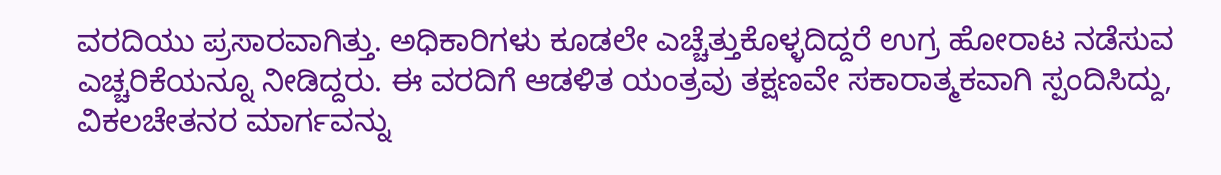ವರದಿಯು ಪ್ರಸಾರವಾಗಿತ್ತು. ಅಧಿಕಾರಿಗಳು ಕೂಡಲೇ ಎಚ್ಚೆತ್ತುಕೊಳ್ಳದಿದ್ದರೆ ಉಗ್ರ ಹೋರಾಟ ನಡೆಸುವ ಎಚ್ಚರಿಕೆಯನ್ನೂ ನೀಡಿದ್ದರು. ಈ ವರದಿಗೆ ಆಡಳಿತ ಯಂತ್ರವು ತಕ್ಷಣವೇ ಸಕಾರಾತ್ಮಕವಾಗಿ ಸ್ಪಂದಿಸಿದ್ದು, ವಿಕಲಚೇತನರ ಮಾರ್ಗವನ್ನು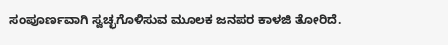ಸಂಪೂರ್ಣವಾಗಿ ಸ್ವಚ್ಛಗೊಳಿಸುವ ಮೂಲಕ ಜನಪರ ಕಾಳಜಿ ತೋರಿದೆ.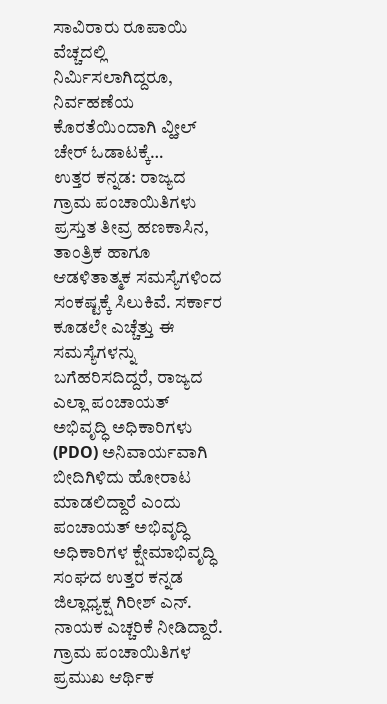ಸಾವಿರಾರು ರೂಪಾಯಿ ವೆಚ್ಚದಲ್ಲಿ ನಿರ್ಮಿಸಲಾಗಿದ್ದರೂ, ನಿರ್ವಹಣೆಯ ಕೊರತೆಯಿಂದಾಗಿ ವ್ಹೀಲ್ ಚೇರ್ ಓಡಾಟಕ್ಕೆ…
ಉತ್ತರ ಕನ್ನಡ: ರಾಜ್ಯದ ಗ್ರಾಮ ಪಂಚಾಯಿತಿಗಳು ಪ್ರಸ್ತುತ ತೀವ್ರ ಹಣಕಾಸಿನ, ತಾಂತ್ರಿಕ ಹಾಗೂ ಆಡಳಿತಾತ್ಮಕ ಸಮಸ್ಯೆಗಳಿಂದ ಸಂಕಷ್ಟಕ್ಕೆ ಸಿಲುಕಿವೆ. ಸರ್ಕಾರ ಕೂಡಲೇ ಎಚ್ಚೆತ್ತು ಈ ಸಮಸ್ಯೆಗಳನ್ನು ಬಗೆಹರಿಸದಿದ್ದರೆ, ರಾಜ್ಯದ ಎಲ್ಲಾ ಪಂಚಾಯತ್ ಅಭಿವೃದ್ಧಿ ಅಧಿಕಾರಿಗಳು (PDO) ಅನಿವಾರ್ಯವಾಗಿ ಬೀದಿಗಿಳಿದು ಹೋರಾಟ ಮಾಡಲಿದ್ದಾರೆ ಎಂದು ಪಂಚಾಯತ್ ಅಭಿವೃದ್ಧಿ ಅಧಿಕಾರಿಗಳ ಕ್ಷೇಮಾಭಿವೃದ್ಧಿ ಸಂಘದ ಉತ್ತರ ಕನ್ನಡ ಜಿಲ್ಲಾಧ್ಯಕ್ಷ ಗಿರೀಶ್ ಎನ್. ನಾಯಕ ಎಚ್ಚರಿಕೆ ನೀಡಿದ್ದಾರೆ. ಗ್ರಾಮ ಪಂಚಾಯಿತಿಗಳ ಪ್ರಮುಖ ಆರ್ಥಿಕ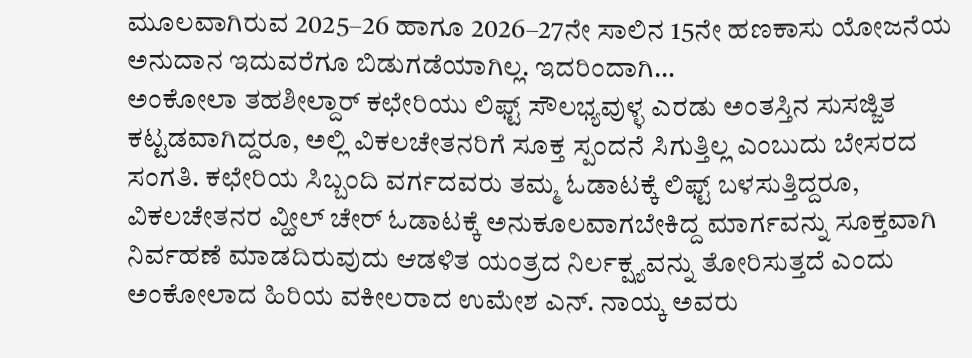ಮೂಲವಾಗಿರುವ 2025–26 ಹಾಗೂ 2026–27ನೇ ಸಾಲಿನ 15ನೇ ಹಣಕಾಸು ಯೋಜನೆಯ ಅನುದಾನ ಇದುವರೆಗೂ ಬಿಡುಗಡೆಯಾಗಿಲ್ಲ. ಇದರಿಂದಾಗಿ…
ಅಂಕೋಲಾ ತಹಶೀಲ್ದಾರ್ ಕಛೇರಿಯು ಲಿಫ್ಟ್ ಸೌಲಭ್ಯವುಳ್ಳ ಎರಡು ಅಂತಸ್ತಿನ ಸುಸಜ್ಜಿತ ಕಟ್ಟಡವಾಗಿದ್ದರೂ, ಅಲ್ಲಿ ವಿಕಲಚೇತನರಿಗೆ ಸೂಕ್ತ ಸ್ಪಂದನೆ ಸಿಗುತ್ತಿಲ್ಲ ಎಂಬುದು ಬೇಸರದ ಸಂಗತಿ. ಕಛೇರಿಯ ಸಿಬ್ಬಂದಿ ವರ್ಗದವರು ತಮ್ಮ ಓಡಾಟಕ್ಕೆ ಲಿಫ್ಟ್ ಬಳಸುತ್ತಿದ್ದರೂ, ವಿಕಲಚೇತನರ ವ್ಹೀಲ್ ಚೇರ್ ಓಡಾಟಕ್ಕೆ ಅನುಕೂಲವಾಗಬೇಕಿದ್ದ ಮಾರ್ಗವನ್ನು ಸೂಕ್ತವಾಗಿ ನಿರ್ವಹಣೆ ಮಾಡದಿರುವುದು ಆಡಳಿತ ಯಂತ್ರದ ನಿರ್ಲಕ್ಷ್ಯವನ್ನು ತೋರಿಸುತ್ತದೆ ಎಂದು ಅಂಕೋಲಾದ ಹಿರಿಯ ವಕೀಲರಾದ ಉಮೇಶ ಎನ್. ನಾಯ್ಕ ಅವರು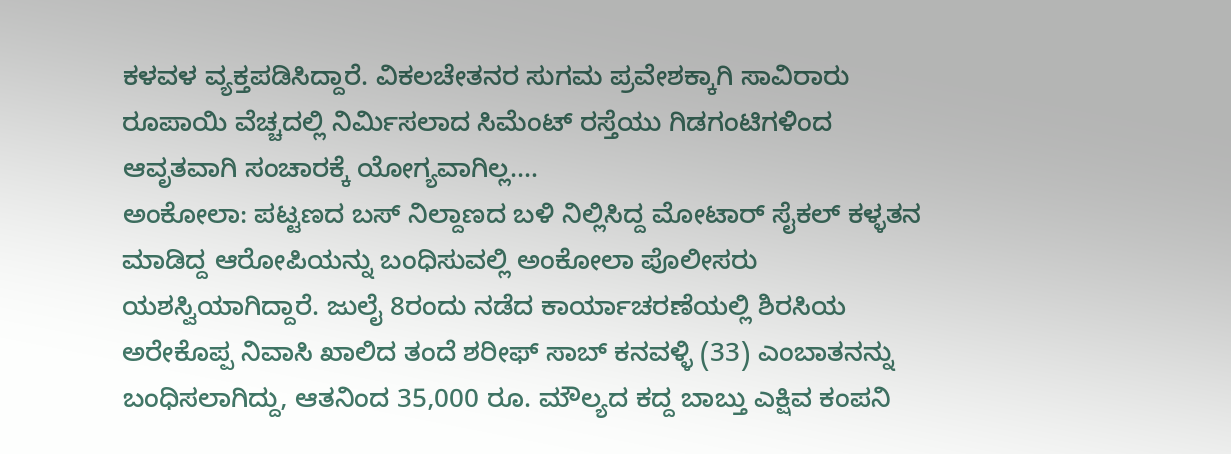ಕಳವಳ ವ್ಯಕ್ತಪಡಿಸಿದ್ದಾರೆ. ವಿಕಲಚೇತನರ ಸುಗಮ ಪ್ರವೇಶಕ್ಕಾಗಿ ಸಾವಿರಾರು ರೂಪಾಯಿ ವೆಚ್ಚದಲ್ಲಿ ನಿರ್ಮಿಸಲಾದ ಸಿಮೆಂಟ್ ರಸ್ತೆಯು ಗಿಡಗಂಟಿಗಳಿಂದ ಆವೃತವಾಗಿ ಸಂಚಾರಕ್ಕೆ ಯೋಗ್ಯವಾಗಿಲ್ಲ.…
ಅಂಕೋಲಾ: ಪಟ್ಟಣದ ಬಸ್ ನಿಲ್ದಾಣದ ಬಳಿ ನಿಲ್ಲಿಸಿದ್ದ ಮೋಟಾರ್ ಸೈಕಲ್ ಕಳ್ಳತನ ಮಾಡಿದ್ದ ಆರೋಪಿಯನ್ನು ಬಂಧಿಸುವಲ್ಲಿ ಅಂಕೋಲಾ ಪೊಲೀಸರು ಯಶಸ್ವಿಯಾಗಿದ್ದಾರೆ. ಜುಲೈ 8ರಂದು ನಡೆದ ಕಾರ್ಯಾಚರಣೆಯಲ್ಲಿ ಶಿರಸಿಯ ಅರೇಕೊಪ್ಪ ನಿವಾಸಿ ಖಾಲಿದ ತಂದೆ ಶರೀಫ್ ಸಾಬ್ ಕನವಳ್ಳಿ (33) ಎಂಬಾತನನ್ನು ಬಂಧಿಸಲಾಗಿದ್ದು, ಆತನಿಂದ 35,000 ರೂ. ಮೌಲ್ಯದ ಕದ್ದ ಬಾಬ್ತು ಎಕ್ಷಿವ ಕಂಪನಿ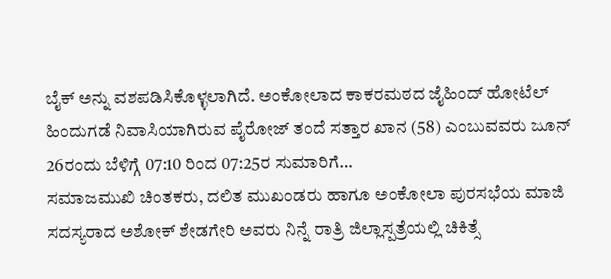ಬೈಕ್ ಅನ್ನು ವಶಪಡಿಸಿಕೊಳ್ಳಲಾಗಿದೆ. ಅಂಕೋಲಾದ ಕಾಕರಮಠದ ಜೈಹಿಂದ್ ಹೋಟೆಲ್ ಹಿಂದುಗಡೆ ನಿವಾಸಿಯಾಗಿರುವ ಪೈರೋಜ್ ತಂದೆ ಸತ್ತಾರ ಖಾನ (58) ಎಂಬುವವರು ಜೂನ್ 26ರಂದು ಬೆಳಿಗ್ಗೆ 07:10 ರಿಂದ 07:25ರ ಸುಮಾರಿಗೆ…
ಸಮಾಜಮುಖಿ ಚಿಂತಕರು, ದಲಿತ ಮುಖಂಡರು ಹಾಗೂ ಅಂಕೋಲಾ ಪುರಸಭೆಯ ಮಾಜಿ ಸದಸ್ಯರಾದ ಅಶೋಕ್ ಶೇಡಗೇರಿ ಅವರು ನಿನ್ನೆ ರಾತ್ರಿ ಜಿಲ್ಲಾಸ್ಪತ್ರೆಯಲ್ಲಿ ಚಿಕಿತ್ಸೆ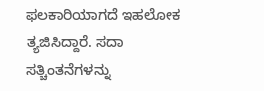ಫಲಕಾರಿಯಾಗದೆ ಇಹಲೋಕ ತ್ಯಜಿಸಿದ್ದಾರೆ. ಸದಾ ಸತ್ಚಿಂತನೆಗಳನ್ನು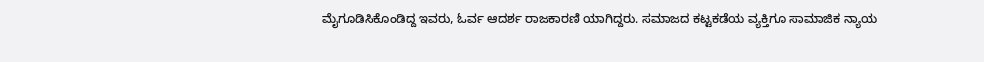ಮೈಗೂಡಿಸಿಕೊಂಡಿದ್ದ ಇವರು, ಓರ್ವ ಆದರ್ಶ ರಾಜಕಾರಣಿ ಯಾಗಿದ್ದರು. ಸಮಾಜದ ಕಟ್ಟಕಡೆಯ ವ್ಯಕ್ತಿಗೂ ಸಾಮಾಜಿಕ ನ್ಯಾಯ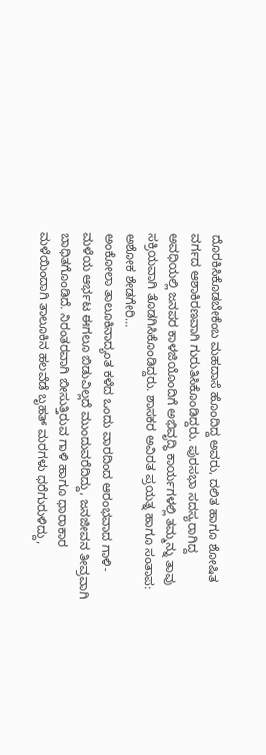ದೊರಕಿಸಿಕೊಡಬೇಕೆಂಬ ಮಹದಾಸೆ ಹೊಂದಿದ್ದ ಅವರು, ದಲಿತ ಹಾಗೂ ಶೋಷಿತ ವರ್ಗದ ಆಶಾಕಿರಣವಾಗಿ ಗುರುತಿಸಿಕೊಂಡಿದ್ದರು. ಪುರಸಭಾ ಸದಸ್ಯರಾಗಿದ್ದ ಅವಧಿಯಲ್ಲಿ ಜನಪರ ಕಾಳಜಿಯೊಂದಿಗೆ ಅಭಿವೃದ್ಧಿ ಕಾರ್ಯಗಳಲ್ಲಿ ತಮ್ಮನ್ನು ತಾವು ಸಕ್ರಿಯವಾಗಿ ತೊಡಗಿಸಿಕೊಂಡಿದ್ದರು. ಶಾಸಕರ ಅವಿರತ ಪ್ರಯತ್ನ ಹಾಗೂ ಸಂತಾಪ: ಅಶೋಕ ಶೇಡಗೇರಿ…
ಅಂಕೋಲಾ ತಾಲೂಕಿನಾದ್ಯಂತ ಕಳೆದ ಒಂದು ವಾರದಿಂದ ಆರಂಭವಾದ ಗಾಳಿ-ಮಳೆಯ ಆರ್ಭಟ ಈಗಲೂ ಬಿಡುವಿಲ್ಲದೆ ಮುಂದುವರೆದಿದ್ದು, ಜನಜೀವನ ತೀವ್ರವಾಗಿ ಬಾಧಿತಗೊಂಡಿದೆ. ನಿರಂತರವಾಗಿ ಬೀಸುತ್ತಿರುವ ಗಾಳಿ ಹಾಗೂ ಧಾರಾಕಾರ ಮಳೆಯಿಂದಾಗಿ ತಾಲೂಕಿನ ಹಲವೆಡೆ ಬೃಹತ್ ಮರಗಳು ಧರೆಗುರುಳಿದ್ದು,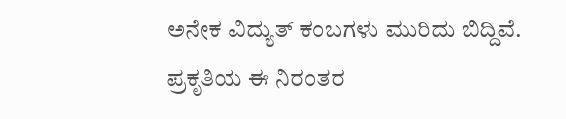ಅನೇಕ ವಿದ್ಯುತ್ ಕಂಬಗಳು ಮುರಿದು ಬಿದ್ದಿವೆ. ಪ್ರಕೃತಿಯ ಈ ನಿರಂತರ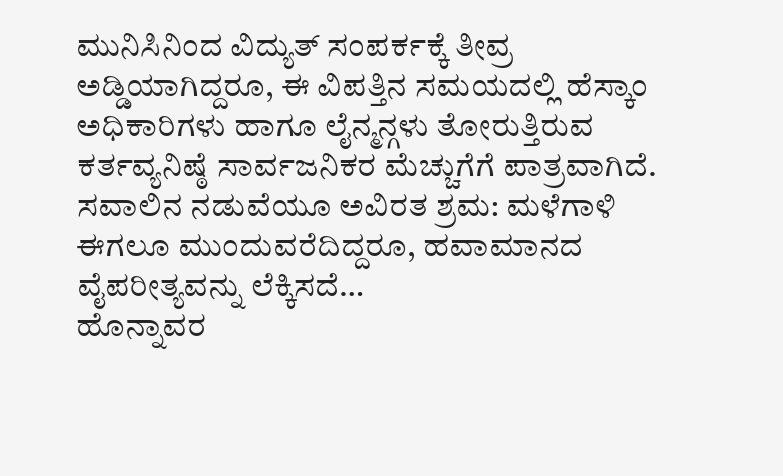ಮುನಿಸಿನಿಂದ ವಿದ್ಯುತ್ ಸಂಪರ್ಕಕ್ಕೆ ತೀವ್ರ ಅಡ್ಡಿಯಾಗಿದ್ದರೂ, ಈ ವಿಪತ್ತಿನ ಸಮಯದಲ್ಲಿ ಹೆಸ್ಕಾಂ ಅಧಿಕಾರಿಗಳು ಹಾಗೂ ಲೈನ್ಮನ್ಗಳು ತೋರುತ್ತಿರುವ ಕರ್ತವ್ಯನಿಷ್ಠೆ ಸಾರ್ವಜನಿಕರ ಮೆಚ್ಚುಗೆಗೆ ಪಾತ್ರವಾಗಿದೆ. ಸವಾಲಿನ ನಡುವೆಯೂ ಅವಿರತ ಶ್ರಮ: ಮಳೆಗಾಳಿ ಈಗಲೂ ಮುಂದುವರೆದಿದ್ದರೂ, ಹವಾಮಾನದ ವೈಪರೀತ್ಯವನ್ನು ಲೆಕ್ಕಿಸದೆ…
ಹೊನ್ನಾವರ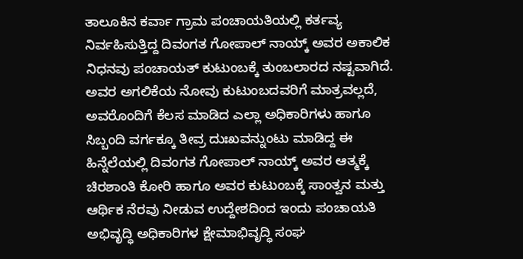ತಾಲೂಕಿನ ಕರ್ವಾ ಗ್ರಾಮ ಪಂಚಾಯತಿಯಲ್ಲಿ ಕರ್ತವ್ಯ ನಿರ್ವಹಿಸುತ್ತಿದ್ದ ದಿವಂಗತ ಗೋಪಾಲ್ ನಾಯ್ಕ್ ಅವರ ಅಕಾಲಿಕ ನಿಧನವು ಪಂಚಾಯತ್ ಕುಟುಂಬಕ್ಕೆ ತುಂಬಲಾರದ ನಷ್ಟವಾಗಿದೆ. ಅವರ ಅಗಲಿಕೆಯ ನೋವು ಕುಟುಂಬದವರಿಗೆ ಮಾತ್ರವಲ್ಲದೆ, ಅವರೊಂದಿಗೆ ಕೆಲಸ ಮಾಡಿದ ಎಲ್ಲಾ ಅಧಿಕಾರಿಗಳು ಹಾಗೂ ಸಿಬ್ಬಂದಿ ವರ್ಗಕ್ಕೂ ತೀವ್ರ ದುಃಖವನ್ನುಂಟು ಮಾಡಿದ್ದ ಈ ಹಿನ್ನೆಲೆಯಲ್ಲಿ ದಿವಂಗತ ಗೋಪಾಲ್ ನಾಯ್ಕ್ ಅವರ ಆತ್ಮಕ್ಕೆ ಚಿರಶಾಂತಿ ಕೋರಿ ಹಾಗೂ ಅವರ ಕುಟುಂಬಕ್ಕೆ ಸಾಂತ್ವನ ಮತ್ತು ಆರ್ಥಿಕ ನೆರವು ನೀಡುವ ಉದ್ದೇಶದಿಂದ ಇಂದು ಪಂಚಾಯತಿ ಅಭಿವೃದ್ಧಿ ಅಧಿಕಾರಿಗಳ ಕ್ಷೇಮಾಭಿವೃದ್ಧಿ ಸಂಘ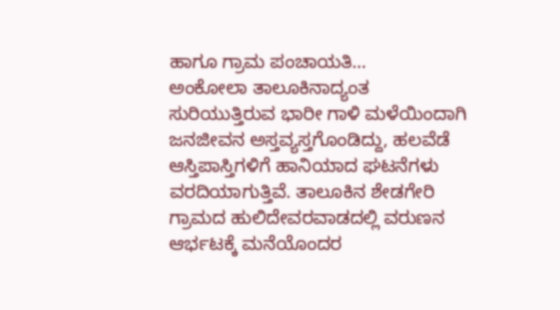ಹಾಗೂ ಗ್ರಾಮ ಪಂಚಾಯತಿ…
ಅಂಕೋಲಾ ತಾಲೂಕಿನಾದ್ಯಂತ ಸುರಿಯುತ್ತಿರುವ ಭಾರೀ ಗಾಳಿ ಮಳೆಯಿಂದಾಗಿ ಜನಜೀವನ ಅಸ್ತವ್ಯಸ್ತಗೊಂಡಿದ್ದು, ಹಲವೆಡೆ ಆಸ್ತಿಪಾಸ್ತಿಗಳಿಗೆ ಹಾನಿಯಾದ ಘಟನೆಗಳು ವರದಿಯಾಗುತ್ತಿವೆ. ತಾಲೂಕಿನ ಶೇಡಗೇರಿ ಗ್ರಾಮದ ಹುಲಿದೇವರವಾಡದಲ್ಲಿ ವರುಣನ ಆರ್ಭಟಕ್ಕೆ ಮನೆಯೊಂದರ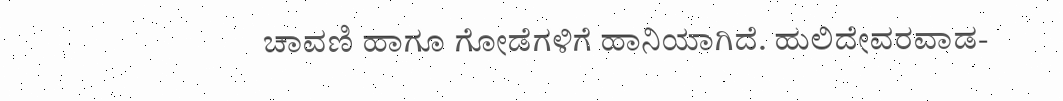ಚಾವಣಿ ಹಾಗೂ ಗೋಡೆಗಳಿಗೆ ಹಾನಿಯಾಗಿದೆ. ಹುಲಿದೇವರವಾಡ-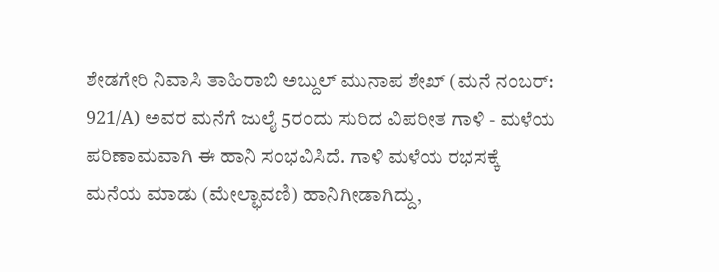ಶೇಡಗೇರಿ ನಿವಾಸಿ ತಾಹಿರಾಬಿ ಅಬ್ದುಲ್ ಮುನಾಪ ಶೇಖ್ (ಮನೆ ನಂಬರ್: 921/A) ಅವರ ಮನೆಗೆ ಜುಲೈ 5ರಂದು ಸುರಿದ ವಿಪರೀತ ಗಾಳಿ - ಮಳೆಯ ಪರಿಣಾಮವಾಗಿ ಈ ಹಾನಿ ಸಂಭವಿಸಿದೆ. ಗಾಳಿ ಮಳೆಯ ರಭಸಕ್ಕೆ ಮನೆಯ ಮಾಡು (ಮೇಲ್ಛಾವಣಿ) ಹಾನಿಗೀಡಾಗಿದ್ದು,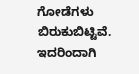ಗೋಡೆಗಳು ಬಿರುಕುಬಿಟ್ಟಿವೆ. ಇದರಿಂದಾಗಿ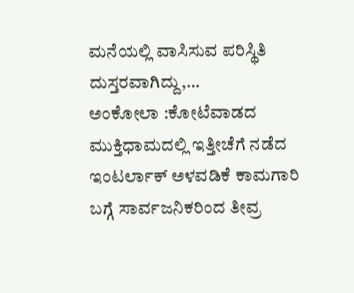ಮನೆಯಲ್ಲಿ ವಾಸಿಸುವ ಪರಿಸ್ಥಿತಿ ದುಸ್ತರವಾಗಿದ್ದು,…
ಅಂಕೋಲಾ :ಕೋಟೆವಾಡದ ಮುಕ್ತಿಧಾಮದಲ್ಲಿ ಇತ್ತೀಚೆಗೆ ನಡೆದ ಇಂಟರ್ಲಾಕ್ ಅಳವಡಿಕೆ ಕಾಮಗಾರಿ ಬಗ್ಗೆ ಸಾರ್ವಜನಿಕರಿಂದ ತೀವ್ರ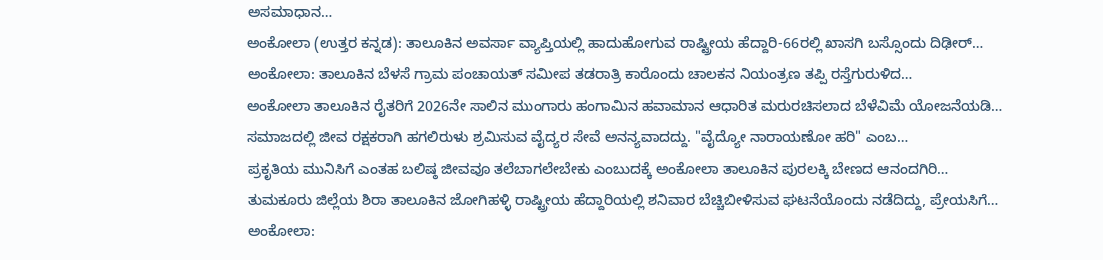ಅಸಮಾಧಾನ…
ಅಂಕೋಲಾ (ಉತ್ತರ ಕನ್ನಡ): ತಾಲೂಕಿನ ಅವರ್ಸಾ ವ್ಯಾಪ್ತಿಯಲ್ಲಿ ಹಾದುಹೋಗುವ ರಾಷ್ಟ್ರೀಯ ಹೆದ್ದಾರಿ-66ರಲ್ಲಿ ಖಾಸಗಿ ಬಸ್ಸೊಂದು ದಿಢೀರ್…
ಅಂಕೋಲಾ: ತಾಲೂಕಿನ ಬೆಳಸೆ ಗ್ರಾಮ ಪಂಚಾಯತ್ ಸಮೀಪ ತಡರಾತ್ರಿ ಕಾರೊಂದು ಚಾಲಕನ ನಿಯಂತ್ರಣ ತಪ್ಪಿ ರಸ್ತೆಗುರುಳಿದ…
ಅಂಕೋಲಾ ತಾಲೂಕಿನ ರೈತರಿಗೆ 2026ನೇ ಸಾಲಿನ ಮುಂಗಾರು ಹಂಗಾಮಿನ ಹವಾಮಾನ ಆಧಾರಿತ ಮರುರಚಿಸಲಾದ ಬೆಳೆವಿಮೆ ಯೋಜನೆಯಡಿ…
ಸಮಾಜದಲ್ಲಿ ಜೀವ ರಕ್ಷಕರಾಗಿ ಹಗಲಿರುಳು ಶ್ರಮಿಸುವ ವೈದ್ಯರ ಸೇವೆ ಅನನ್ಯವಾದದ್ದು. "ವೈದ್ಯೋ ನಾರಾಯಣೋ ಹರಿ" ಎಂಬ…
ಪ್ರಕೃತಿಯ ಮುನಿಸಿಗೆ ಎಂತಹ ಬಲಿಷ್ಠ ಜೀವವೂ ತಲೆಬಾಗಲೇಬೇಕು ಎಂಬುದಕ್ಕೆ ಅಂಕೋಲಾ ತಾಲೂಕಿನ ಪುರಲಕ್ಕಿ ಬೇಣದ ಆನಂದಗಿರಿ…
ತುಮಕೂರು ಜಿಲ್ಲೆಯ ಶಿರಾ ತಾಲೂಕಿನ ಜೋಗಿಹಳ್ಳಿ ರಾಷ್ಟ್ರೀಯ ಹೆದ್ದಾರಿಯಲ್ಲಿ ಶನಿವಾರ ಬೆಚ್ಚಿಬೀಳಿಸುವ ಘಟನೆಯೊಂದು ನಡೆದಿದ್ದು, ಪ್ರೇಯಸಿಗೆ…
ಅಂಕೋಲಾ: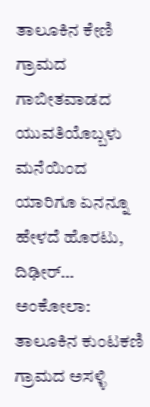ತಾಲೂಕಿನ ಕೇಣಿ ಗ್ರಾಮದ ಗಾಬೀತವಾಡದ ಯುವತಿಯೊಬ್ಬಳು ಮನೆಯಿಂದ ಯಾರಿಗೂ ಏನನ್ನೂ ಹೇಳದೆ ಹೊರಟು, ದಿಢೀರ್…
ಅಂಕೋಲಾ: ತಾಲೂಕಿನ ಕುಂಟಕಣಿ ಗ್ರಾಮದ ಅಸಳ್ಳಿ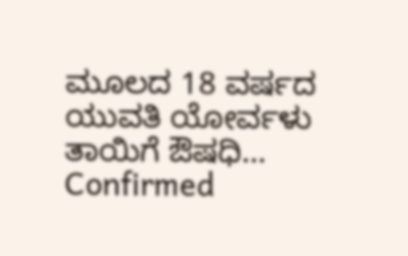ಮೂಲದ 18 ವರ್ಷದ ಯುವತಿ ಯೋರ್ವಳು ತಾಯಿಗೆ ಔಷಧಿ…
Confirmed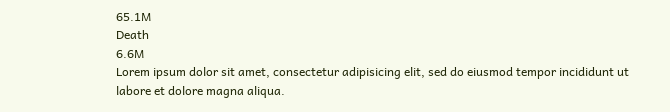65.1M
Death
6.6M
Lorem ipsum dolor sit amet, consectetur adipisicing elit, sed do eiusmod tempor incididunt ut labore et dolore magna aliqua.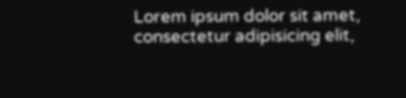Lorem ipsum dolor sit amet, consectetur adipisicing elit,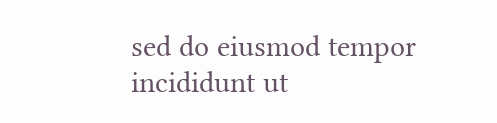sed do eiusmod tempor incididunt ut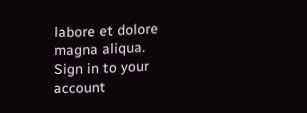labore et dolore magna aliqua.
Sign in to your account